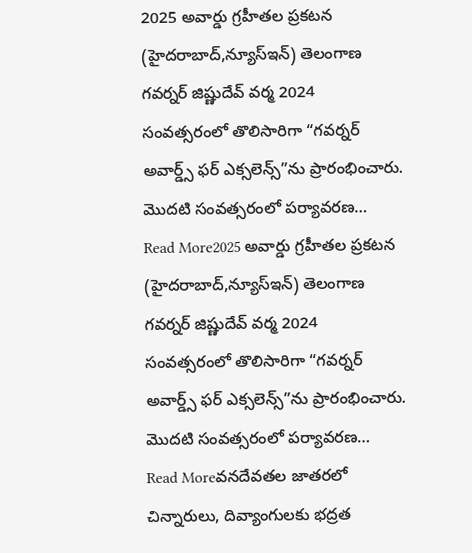2025 అవార్డు గ్రహీతల ప్రకటన (హైదరాబాద్,న్యూస్ఇన్) తెలంగాణ గవర్నర్ జిష్ణుదేవ్ వర్మ 2024 సంవత్సరంలో తొలిసారిగా “గవర్నర్ అవార్డ్స్ ఫర్ ఎక్సలెన్స్”ను ప్రారంభించారు. మొదటి సంవత్సరంలో పర్యావరణ…
Read More2025 అవార్డు గ్రహీతల ప్రకటన (హైదరాబాద్,న్యూస్ఇన్) తెలంగాణ గవర్నర్ జిష్ణుదేవ్ వర్మ 2024 సంవత్సరంలో తొలిసారిగా “గవర్నర్ అవార్డ్స్ ఫర్ ఎక్సలెన్స్”ను ప్రారంభించారు. మొదటి సంవత్సరంలో పర్యావరణ…
Read Moreవనదేవతల జాతరలో చిన్నారులు, దివ్యాంగులకు భద్రత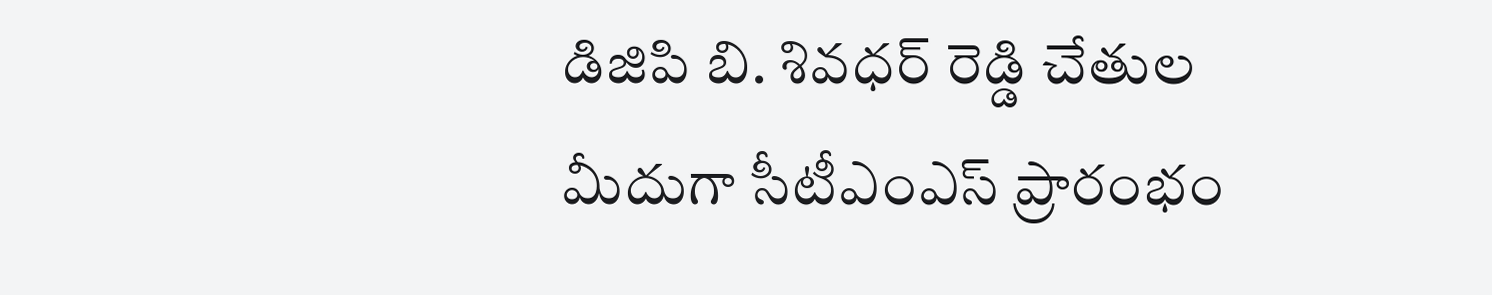డిజిపి బి. శివధర్ రెడ్డి చేతుల మీదుగా సీటీఎంఎస్ ప్రారంభం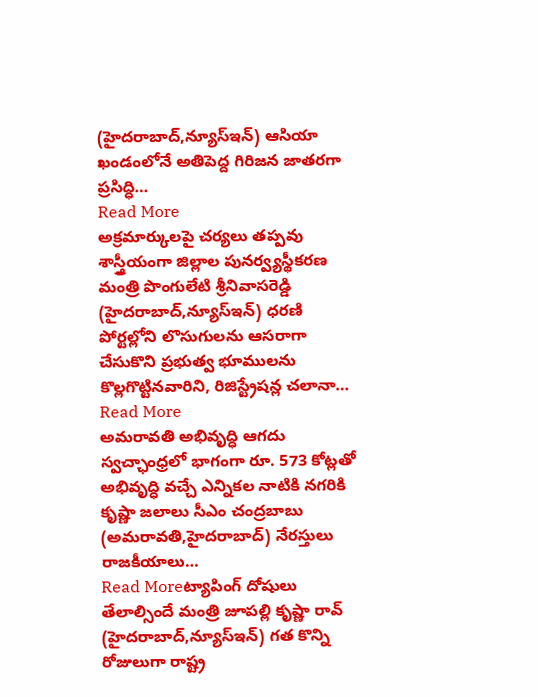(హైదరాబాద్,న్యూస్ఇన్) ఆసియా ఖండంలోనే అతిపెద్ద గిరిజన జాతరగా ప్రసిద్ధి…
Read More
అక్రమార్కులపై చర్యలు తప్పవు శాస్త్రీయంగా జిల్లాల పునర్వ్యస్థీకరణ మంత్రి పొంగులేటి శ్రీనివాసరెడ్డి (హైదరాబాద్,న్యూస్ఇన్) ధరణి పోర్టల్లోని లొసుగులను ఆసరాగా చేసుకొని ప్రభుత్వ భూములను కొల్లగొట్టినవారిని, రిజిస్ట్రేషన్ల చలానా…
Read More
అమరావతి అభివృద్ధి ఆగదు స్వచ్ఛాంధ్రలో భాగంగా రూ. 573 కోట్లతో అభివృద్ధి వచ్చే ఎన్నికల నాటికి నగరికి కృష్ణా జలాలు సీఎం చంద్రబాబు (అమరావతి,హైదరాబాద్) నేరస్తులు రాజకీయాలు…
Read Moreట్యాపింగ్ దోషులు తేలాల్సిందే మంత్రి జూపల్లి కృష్ణా రావ్ (హైదరాబాద్,న్యూస్ఇన్) గత కొన్ని రోజులుగా రాష్ట్ర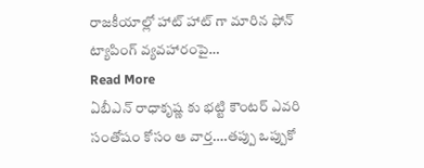రాజకీయాల్లో హాట్ హాట్ గా మారిన ఫోన్ ట్యాపింగ్ వ్యవహారంపై…
Read More
ఏబీఎన్ రాధాకృష్ణ కు భట్టి కౌంటర్ ఎవరి సంతోషం కోసం ఆ వార్త….తప్పు ఒప్పుకో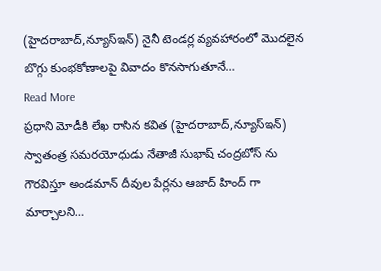(హైదరాబాద్,న్యూస్ఇన్) నైనీ టెండర్ల వ్యవహారంలో మొదలైన బొగ్గు కుంభకోణాలపై వివాదం కొనసాగుతూనే…
Read More
ప్రధాని మోడీకి లేఖ రాసిన కవిత (హైదరాబాద్,న్యూస్ఇన్) స్వాతంత్ర సమరయోధుడు నేతాజీ సుభాష్ చంద్రబోస్ ను గౌరవిస్తూ అండమాన్ దీవుల పేర్లను ఆజాద్ హింద్ గా మార్చాలని…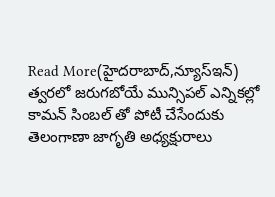Read More(హైదరాబాద్,న్యూస్ఇన్) త్వరలో జరుగబోయే మున్సిపల్ ఎన్నికల్లో కామన్ సింబల్ తో పోటీ చేసేందుకు తెలంగాణా జాగృతి అధ్యక్షురాలు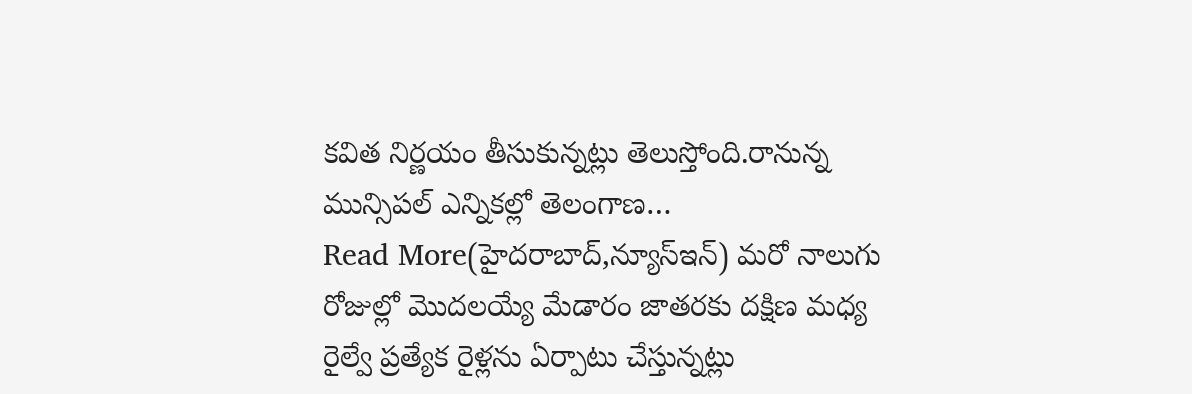కవిత నిర్ణయం తీసుకున్నట్లు తెలుస్తోంది.రానున్న మున్సిపల్ ఎన్నికల్లో తెలంగాణ…
Read More(హైదరాబాద్,న్యూస్ఇన్) మరో నాలుగు రోజుల్లో మొదలయ్యే మేడారం జాతరకు దక్షిణ మధ్య రైల్వే ప్రత్యేక రైళ్లను ఏర్పాటు చేస్తున్నట్లు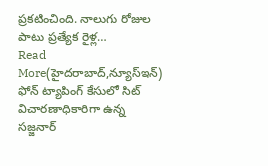ప్రకటించింది. నాలుగు రోజుల పాటు ప్రత్యేక రైళ్ల…
Read More(హైదరాబాద్,న్యూస్ఇన్) ఫోన్ ట్యాపింగ్ కేసులో సిట్ విచారణాధికారిగా ఉన్న సజ్జనార్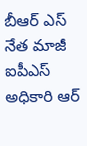బీఆర్ ఎస్ నేత మాజీ ఐపీఎస్ అధికారి ఆర్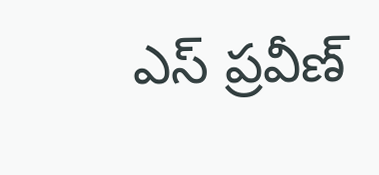ఎస్ ప్రవీణ్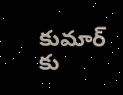కుమార్ కు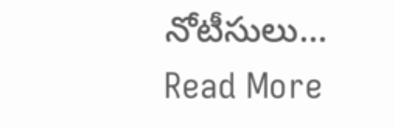నోటీసులు…
Read More